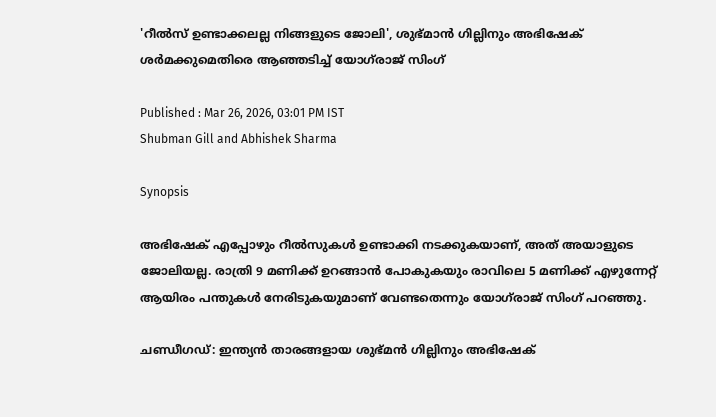'റീൽസ് ഉണ്ടാക്കലല്ല നിങ്ങളുടെ ജോലി', ശുഭ്മാൻ ഗില്ലിനും അഭിഷേക് ശര്‍മക്കുമെതിരെ ആഞ്ഞടിച്ച് യോഗ്‌രാജ് സിംഗ്

Published : Mar 26, 2026, 03:01 PM IST
Shubman Gill and Abhishek Sharma

Synopsis

അഭിഷേക് എപ്പോഴും റീൽസുകൾ ഉണ്ടാക്കി നടക്കുകയാണ്, അത് അയാളുടെ ജോലിയല്ല. രാത്രി 9 മണിക്ക് ഉറങ്ങാൻ പോകുകയും രാവിലെ 5 മണിക്ക് എഴുന്നേറ്റ് ആയിരം പന്തുകൾ നേരിടുകയുമാണ് വേണ്ടതെന്നും യോഗ്‌രാജ് സിംഗ് പറഞ്ഞു.

ചണ്ഡീഗഡ്: ഇന്ത്യൻ താരങ്ങളായ ശുഭ്മൻ ഗില്ലിനും അഭിഷേക്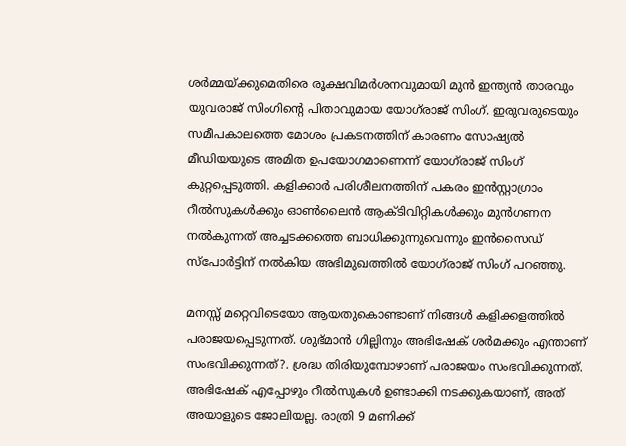ശർമ്മയ്ക്കുമെതിരെ രൂക്ഷവിമർശനവുമായി മുൻ ഇന്ത്യൻ താരവും യുവരാജ് സിംഗിന്‍റെ പിതാവുമായ യോഗ്‌രാജ് സിംഗ്. ഇരുവരുടെയും സമീപകാലത്തെ മോശം പ്രകടനത്തിന് കാരണം സോഷ്യൽ മീഡിയയുടെ അമിത ഉപയോഗമാണെന്ന് യോഗ്‌രാജ് സിംഗ് കുറ്റപ്പെടുത്തി. കളിക്കാർ പരിശീലനത്തിന് പകരം ഇൻസ്റ്റാഗ്രാം റീൽസുകൾക്കും ഓൺലൈൻ ആക്ടിവിറ്റികള്‍ക്കും മുൻഗണന നൽകുന്നത് അച്ചടക്കത്തെ ബാധിക്കുന്നുവെന്നും ഇൻസൈഡ് സ്പോർട്ടിന് നൽകിയ അഭിമുഖത്തില്‍ യോഗ്‌രാജ് സിംഗ് പറഞ്ഞു.

മനസ്സ് മറ്റെവിടെയോ ആയതുകൊണ്ടാണ് നിങ്ങൾ കളിക്കളത്തില്‍ പരാജയപ്പെടുന്നത്. ശുഭ്മാൻ ഗില്ലിനും അഭിഷേക് ശര്‍മക്കും എന്താണ് സംഭവിക്കുന്നത്?. ശ്രദ്ധ തിരിയുമ്പോഴാണ് പരാജയം സംഭവിക്കുന്നത്. അഭിഷേക് എപ്പോഴും റീൽസുകൾ ഉണ്ടാക്കി നടക്കുകയാണ്, അത് അയാളുടെ ജോലിയല്ല. രാത്രി 9 മണിക്ക്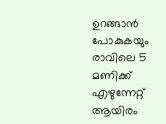ഉറങ്ങാൻ പോകുകയും രാവിലെ 5 മണിക്ക് എഴുന്നേറ്റ് ആയിരം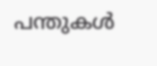പന്തുകൾ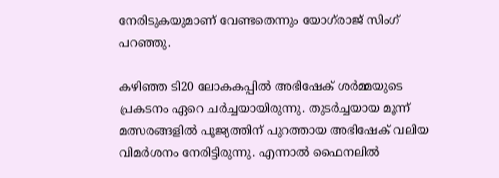നേരിടുകയുമാണ് വേണ്ടതെന്നും യോഗ്‌രാജ് സിംഗ് പറഞ്ഞു.

കഴിഞ്ഞ ടി20 ലോകകപ്പിൽ അഭിഷേക് ശർമ്മയുടെ പ്രകടനം ഏറെ ചർച്ചയായിരുന്നു. തുടർച്ചയായ മൂന്ന് മത്സരങ്ങളിൽ പൂജ്യത്തിന് പുറത്തായ അഭിഷേക് വലിയ വിമർശനം നേരിട്ടിരുന്നു. എന്നാൽ ഫൈനലിൽ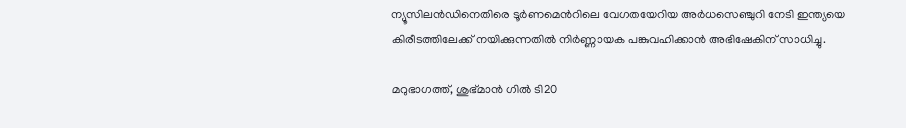ന്യൂസിലൻഡിനെതിരെ ടൂർണമെന്‍റിലെ വേഗതയേറിയ അർധസെഞ്ചുറി നേടി ഇന്ത്യയെ കിരീടത്തിലേക്ക് നയിക്കുന്നതിൽ നിർണ്ണായക പങ്കുവഹിക്കാൻ അഭിഷേകിന് സാധിച്ചു.

മറുഭാഗത്ത്, ശുഭ്മാൻ ഗിൽ ടി20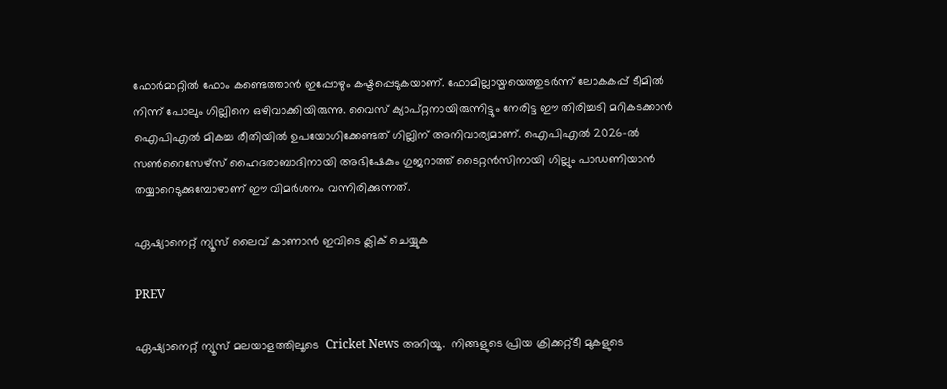ഫോർമാറ്റിൽ ഫോം കണ്ടെത്താൻ ഇപ്പോഴും കഷ്ടപ്പെടുകയാണ്. ഫോമില്ലായ്മയെത്തുടർന്ന് ലോകകപ്പ് ടീമിൽ നിന്ന് പോലും ഗില്ലിനെ ഒഴിവാക്കിയിരുന്നു. വൈസ് ക്യാപ്റ്റനായിരുന്നിട്ടും നേരിട്ട ഈ തിരിച്ചടി മറികടക്കാൻ ഐപിഎൽ മികച്ച രീതിയിൽ ഉപയോഗിക്കേണ്ടത് ഗില്ലിന് അനിവാര്യമാണ്. ഐപിഎൽ 2026-ൽ സൺറൈസേഴ്‌സ് ഹൈദരാബാദിനായി അഭിഷേകും ഗുജറാത്ത് ടൈറ്റൻസിനായി ഗില്ലും പാഡണിയാൻ തയ്യാറെടുക്കുമ്പോഴാണ് ഈ വിമർശനം വന്നിരിക്കുന്നത്.

ഏഷ്യാനെറ്റ് ന്യൂസ് ലൈവ് കാണാന്‍ ഇവിടെ ക്ലിക് ചെയ്യുക

PREV

ഏഷ്യാനെറ്റ് ന്യൂസ് മലയാളത്തിലൂടെ  Cricket News അറിയൂ.  നിങ്ങളുടെ പ്രിയ ക്രിക്കറ്റ്ടീ മുകളുടെ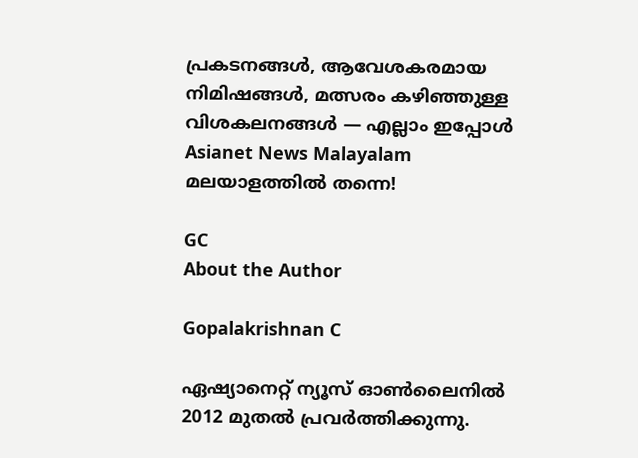പ്രകടനങ്ങൾ, ആവേശകരമായ നിമിഷങ്ങൾ, മത്സരം കഴിഞ്ഞുള്ള വിശകലനങ്ങൾ — എല്ലാം ഇപ്പോൾ Asianet News Malayalam മലയാളത്തിൽ തന്നെ!

GC
About the Author

Gopalakrishnan C

ഏഷ്യാനെറ്റ് ന്യൂസ് ഓണ്‍ലൈനില്‍ 2012 മുതല്‍ പ്രവര്‍ത്തിക്കുന്നു.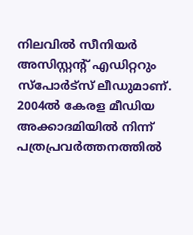നിലവില്‍ സീനിയര്‍ അസിസ്റ്റന്‍റ് എഡിറ്ററും സ്പോർട്സ് ലീഡുമാണ്. 2004ൽ കേരള മീഡിയ അക്കാദമിയില്‍ നിന്ന് പത്രപ്രവര്‍ത്തനത്തില്‍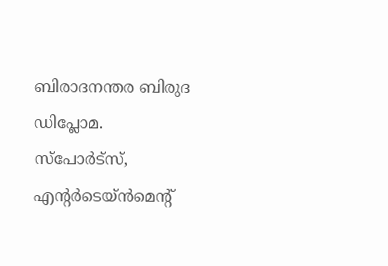ബിരാദനന്തര ബിരുദ ഡിപ്ലോമ. സ്പോര്‍ട്സ്, എന്‍റര്‍ടെയ്ൻമെന്‍റ്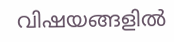വിഷയങ്ങളില്‍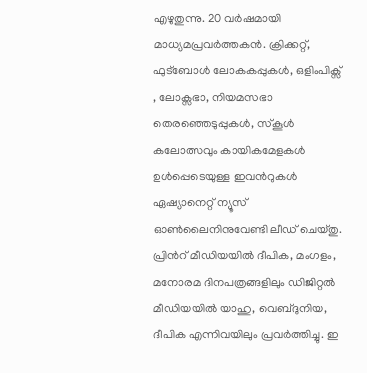എഴുതുന്നു. 20 വര്‍ഷമായി മാധ്യമപ്രവര്‍ത്തകൻ. ക്രിക്കറ്റ്, ഫുട്ബോള്‍ ലോകകപ്പുകൾ, ഒളിംപിക്സ് , ലോക്സഭാ, നിയമസഭാ തെരഞ്ഞെടുപ്പുകള്‍, സ്കൂള്‍ കലോത്സവും കായികമേളകള്‍ ഉള്‍പ്പെടെയുള്ള ഇവന്‍റുകള്‍ ഏഷ്യാനെറ്റ് ന്യൂസ് ഓണ്‍ലൈനിനുവേണ്ടി ലീഡ് ചെയ്തു. പ്രിന്‍റ് മീഡിയയില്‍ ദീപിക, മംഗളം, മനോരമ ദിനപത്രങ്ങളിലും ഡിജിറ്റൽ മീഡിയയില്‍ യാഹു, വെബ്ദുനിയ, ദീപിക എന്നിവയിലും പ്രവര്‍ത്തിച്ചു. ഇ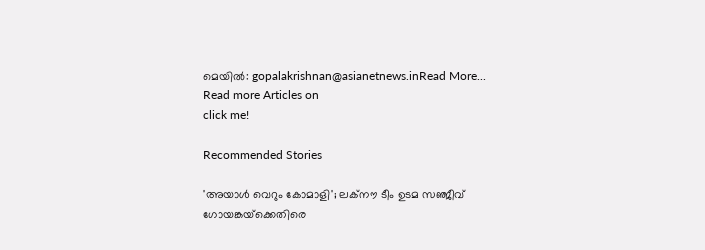മെയില്‍: gopalakrishnan@asianetnews.inRead More...
Read more Articles on
click me!

Recommended Stories

'അയാള്‍ വെറും കോമാളി'; ലക്നൗ ടീം ഉടമ സഞ്ജീവ് ഗോയങ്കയ്‌ക്കെതിരെ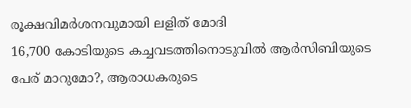രൂക്ഷവിമർശനവുമായി ലളിത് മോദി
16,700 കോടിയുടെ കച്ചവടത്തിനൊടുവില്‍ ആർസിബിയുടെ പേര് മാറുമോ?, ആരാധകരുടെ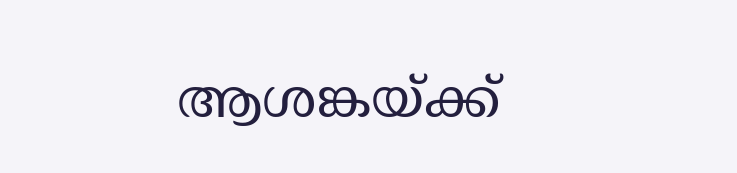ആശങ്കയ്ക്ക്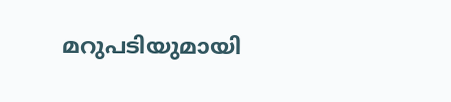മറുപടിയുമായി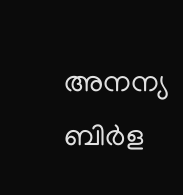അനന്യ ബിർള